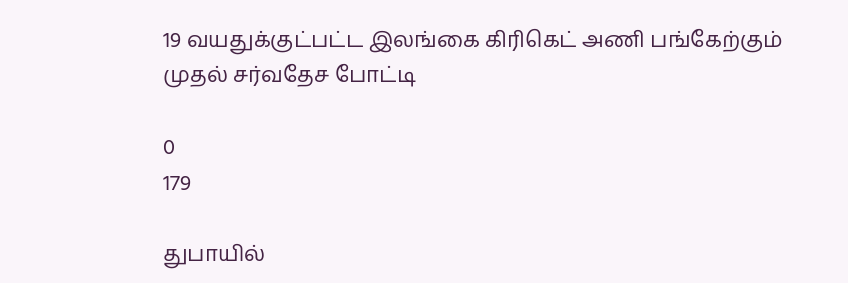19 வயதுக்குட்பட்ட இலங்கை கிரிகெட் அணி பங்கேற்கும் முதல் சர்வதேச போட்டி

0
179

துபாயில்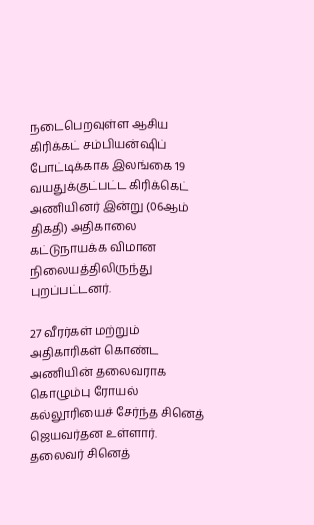நடைபெறவுள்ள ஆசிய கிரிக்கட் சம்பியன்ஷிப் போட்டிக்காக இலங்கை 19 வயதுக்குட்பட்ட கிரிக்கெட் அணியினர் இன்று (06ஆம் திகதி) அதிகாலை கட்டுநாயக்க விமான நிலையத்திலிருந்து புறப்பட்டனர்.

27 வீரர்கள் மற்றும் அதிகாரிகள் கொண்ட அணியின் தலைவராக கொழும்பு ரோயல் கல்லூரியைச் சேர்ந்த சினெத் ஜெயவர்தன உள்ளார். தலைவர் சினெத்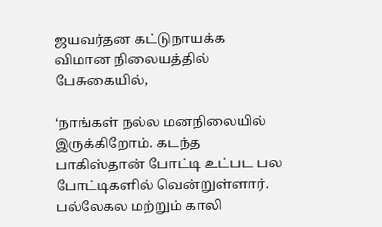ஜயவர்தன கட்டுநாயக்க விமான நிலையத்தில் பேசுகையில்,

‘நாங்கள் நல்ல மனநிலையில் இருக்கிறோம். கடந்த பாகிஸ்தான் போட்டி உட்பட பல போட்டிகளில் வென்றுள்ளார். பல்லேகல மற்றும் காலி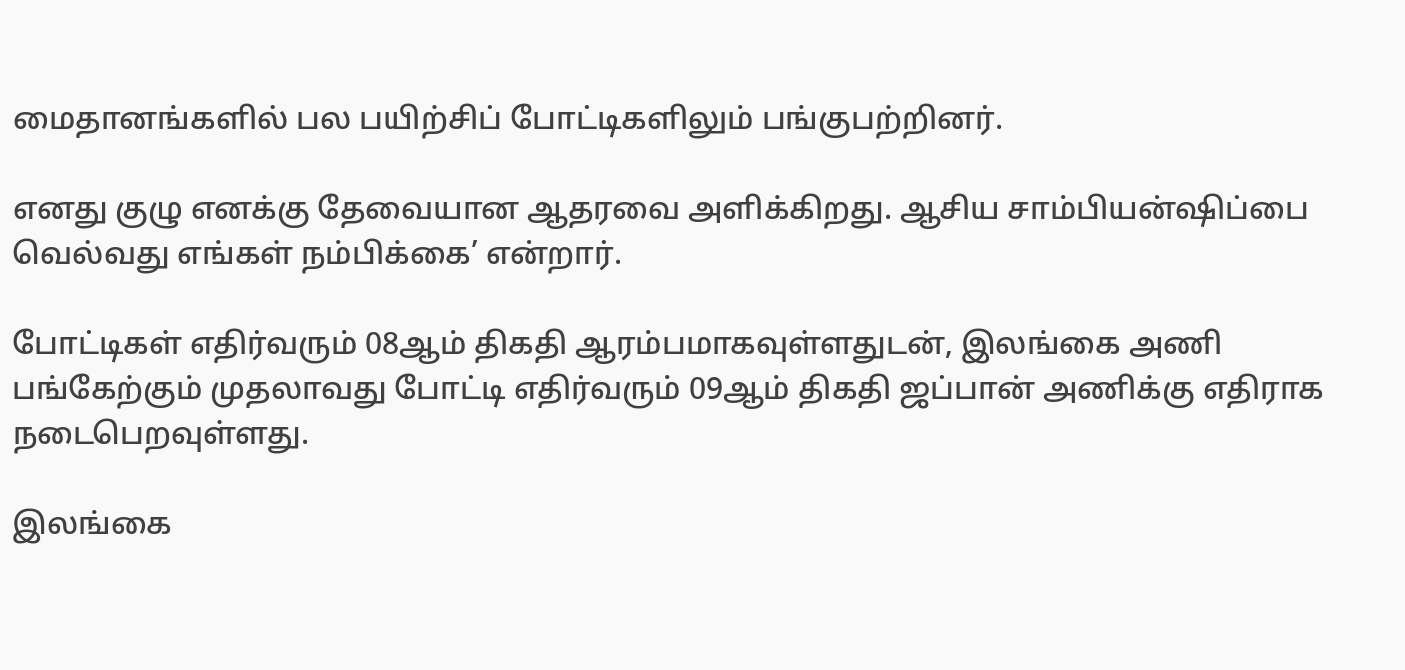மைதானங்களில் பல பயிற்சிப் போட்டிகளிலும் பங்குபற்றினர்.

எனது குழு எனக்கு தேவையான ஆதரவை அளிக்கிறது. ஆசிய சாம்பியன்ஷிப்பை வெல்வது எங்கள் நம்பிக்கை’ என்றார்.

போட்டிகள் எதிர்வரும் 08ஆம் திகதி ஆரம்பமாகவுள்ளதுடன், இலங்கை அணி பங்கேற்கும் முதலாவது போட்டி எதிர்வரும் 09ஆம் திகதி ஜப்பான் அணிக்கு எதிராக நடைபெறவுள்ளது.

இலங்கை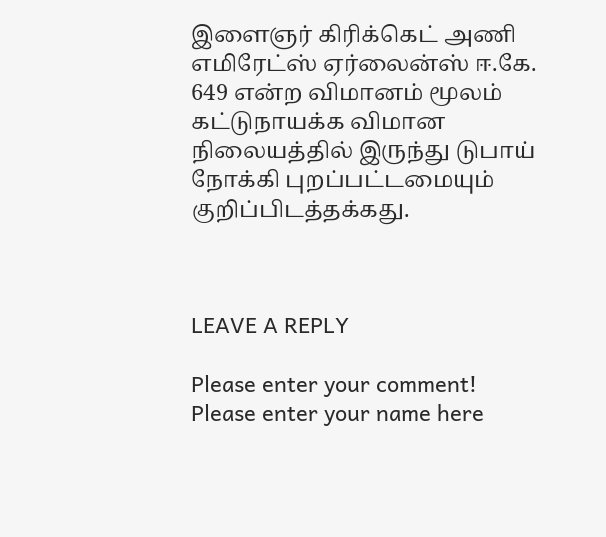இளைஞர் கிரிக்கெட் அணி எமிரேட்ஸ் ஏர்லைன்ஸ் ஈ.கே. 649 என்ற விமானம் மூலம் கட்டுநாயக்க விமான நிலையத்தில் இருந்து டுபாய் நோக்கி புறப்பட்டமையும் குறிப்பிடத்தக்கது.



LEAVE A REPLY

Please enter your comment!
Please enter your name here